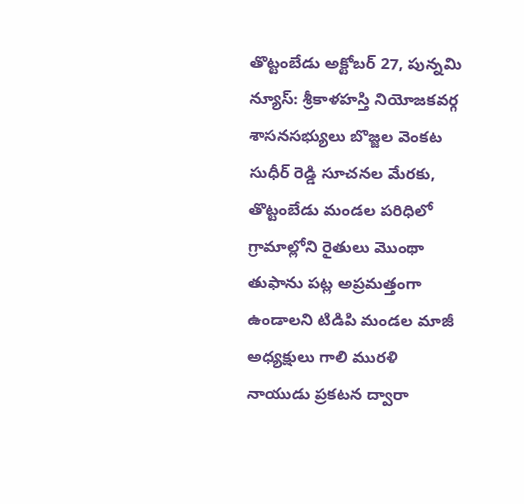తొట్టంబేడు అక్టోబర్ 27, పున్నమి న్యూస్: శ్రీకాళహస్తి నియోజకవర్గ శాసనసభ్యులు బొజ్జల వెంకట సుధీర్ రెడ్డి సూచనల మేరకు, తొట్టంబేడు మండల పరిధిలో గ్రామాల్లోని రైతులు మొంథా తుఫాను పట్ల అప్రమత్తంగా ఉండాలని టిడిపి మండల మాజీ అధ్యక్షులు గాలి మురళి నాయుడు ప్రకటన ద్వారా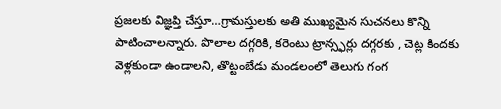ప్రజలకు విజ్ఞప్తి చేస్తూ…గ్రామస్తులకు అతి ముఖ్యమైన సుచనలు కొన్ని పాటించాలన్నారు. పొలాల దగ్గరికి, కరెంటు ట్రాన్స్ఫర్లు దగ్గరకు , చెట్ల కిందకు వెళ్లకుండా ఉండాలని, తొట్టంబేడు మండలంలో తెలుగు గంగ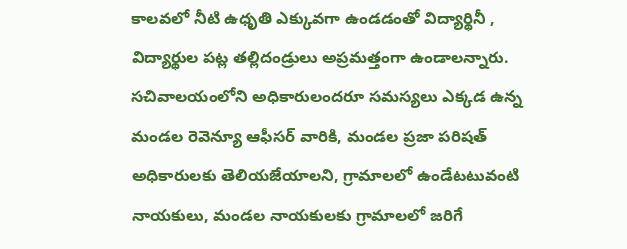కాలవలో నీటి ఉధృతి ఎక్కువగా ఉండడంతో విద్యార్థినీ , విద్యార్థుల పట్ల తల్లిదండ్రులు అప్రమత్తంగా ఉండాలన్నారు. సచివాలయంలోని అధికారులందరూ సమస్యలు ఎక్కడ ఉన్న మండల రెవెన్యూ ఆఫీసర్ వారికి, మండల ప్రజా పరిషత్ అధికారులకు తెలియజేయాలని, గ్రామాలలో ఉండేటటువంటి నాయకులు, మండల నాయకులకు గ్రామాలలో జరిగే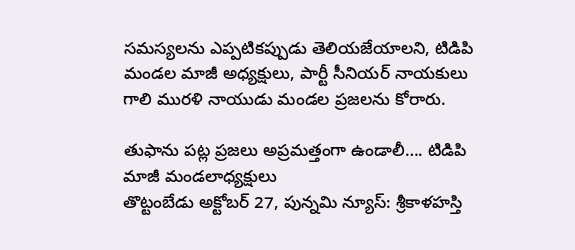సమస్యలను ఎప్పటికప్పుడు తెలియజేయాలని, టిడిపి మండల మాజీ అధ్యక్షులు, పార్టీ సీనియర్ నాయకులు గాలి మురళి నాయుడు మండల ప్రజలను కోరారు.

తుఫాను పట్ల ప్రజలు అప్రమత్తంగా ఉండాలీ…. టిడిపి మాజీ మండలాధ్యక్షులు
తొట్టంబేడు అక్టోబర్ 27, పున్నమి న్యూస్: శ్రీకాళహస్తి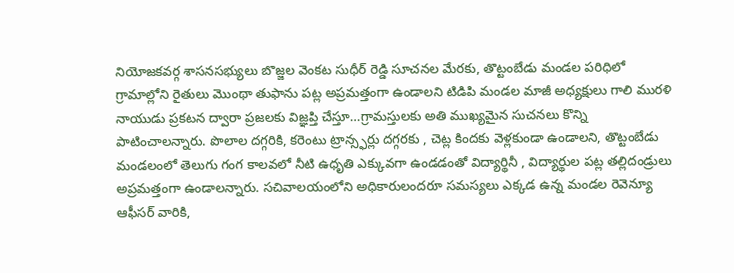నియోజకవర్గ శాసనసభ్యులు బొజ్జల వెంకట సుధీర్ రెడ్డి సూచనల మేరకు, తొట్టంబేడు మండల పరిధిలో గ్రామాల్లోని రైతులు మొంథా తుఫాను పట్ల అప్రమత్తంగా ఉండాలని టిడిపి మండల మాజీ అధ్యక్షులు గాలి మురళి నాయుడు ప్రకటన ద్వారా ప్రజలకు విజ్ఞప్తి చేస్తూ…గ్రామస్తులకు అతి ముఖ్యమైన సుచనలు కొన్ని పాటించాలన్నారు. పొలాల దగ్గరికి, కరెంటు ట్రాన్స్ఫర్లు దగ్గరకు , చెట్ల కిందకు వెళ్లకుండా ఉండాలని, తొట్టంబేడు మండలంలో తెలుగు గంగ కాలవలో నీటి ఉధృతి ఎక్కువగా ఉండడంతో విద్యార్థినీ , విద్యార్థుల పట్ల తల్లిదండ్రులు అప్రమత్తంగా ఉండాలన్నారు. సచివాలయంలోని అధికారులందరూ సమస్యలు ఎక్కడ ఉన్న మండల రెవెన్యూ ఆఫీసర్ వారికి,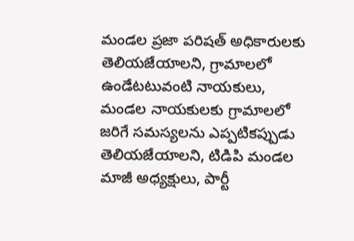మండల ప్రజా పరిషత్ అధికారులకు తెలియజేయాలని, గ్రామాలలో ఉండేటటువంటి నాయకులు, మండల నాయకులకు గ్రామాలలో జరిగే సమస్యలను ఎప్పటికప్పుడు తెలియజేయాలని, టిడిపి మండల మాజీ అధ్యక్షులు, పార్టీ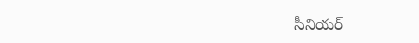సీనియర్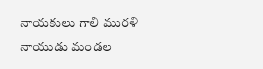నాయకులు గాలి మురళి నాయుడు మండల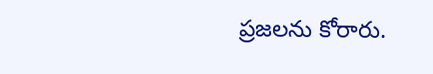ప్రజలను కోరారు.